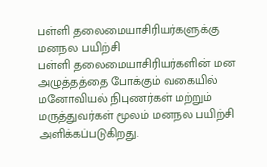பள்ளி தலைமையாசிரியர்களுக்கு மனநல பயிற்சி
பள்ளி தலைமையாசிரியர்களின் மன அழுத்தத்தை போக்கும் வகையில் மனோவியல் நிபுணர்கள் மற்றும் மருத்துவர்கள் மூலம் மனநல பயிற்சி அளிக்கப்படுகிறது.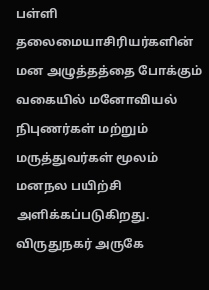பள்ளி தலைமையாசிரியர்களின் மன அழுத்தத்தை போக்கும் வகையில் மனோவியல் நிபுணர்கள் மற்றும் மருத்துவர்கள் மூலம் மனநல பயிற்சி அளிக்கப்படுகிறது.
விருதுநகர் அருகே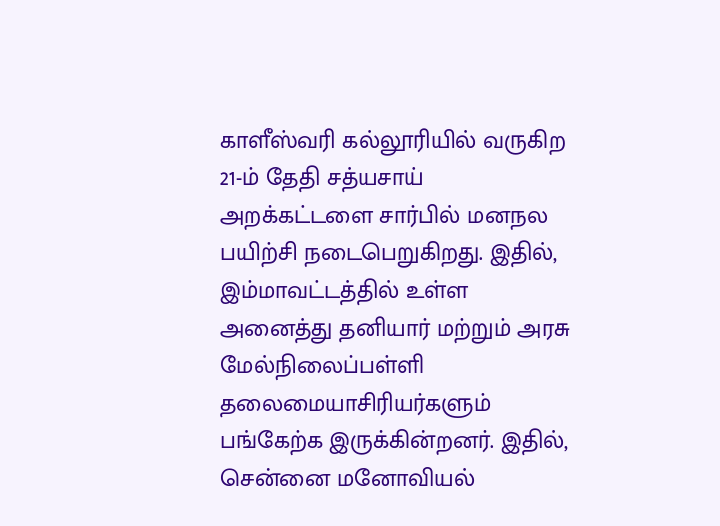காளீஸ்வரி கல்லூரியில் வருகிற 21-ம் தேதி சத்யசாய் அறக்கட்டளை சார்பில் மனநல பயிற்சி நடைபெறுகிறது. இதில், இம்மாவட்டத்தில் உள்ள அனைத்து தனியார் மற்றும் அரசு மேல்நிலைப்பள்ளி தலைமையாசிரியர்களும் பங்கேற்க இருக்கின்றனர். இதில், சென்னை மனோவியல்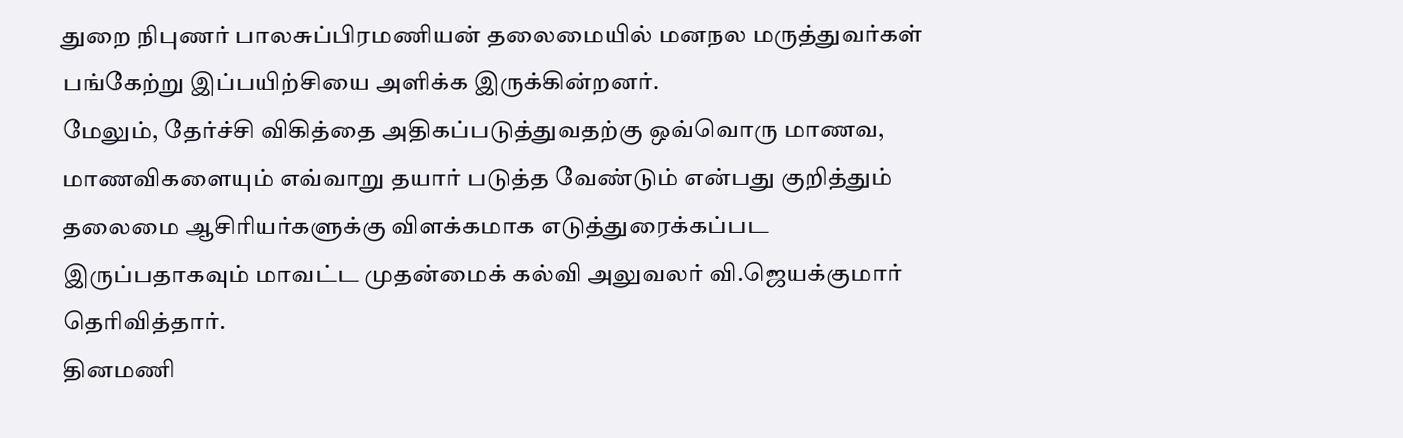துறை நிபுணர் பாலசுப்பிரமணியன் தலைமையில் மனநல மருத்துவர்கள் பங்கேற்று இப்பயிற்சியை அளிக்க இருக்கின்றனர்.
மேலும், தேர்ச்சி விகித்தை அதிகப்படுத்துவதற்கு ஒவ்வொரு மாணவ, மாணவிகளையும் எவ்வாறு தயார் படுத்த வேண்டும் என்பது குறித்தும் தலைமை ஆசிரியர்களுக்கு விளக்கமாக எடுத்துரைக்கப்பட இருப்பதாகவும் மாவட்ட முதன்மைக் கல்வி அலுவலர் வி.ஜெயக்குமார் தெரிவித்தார்.
தினமணி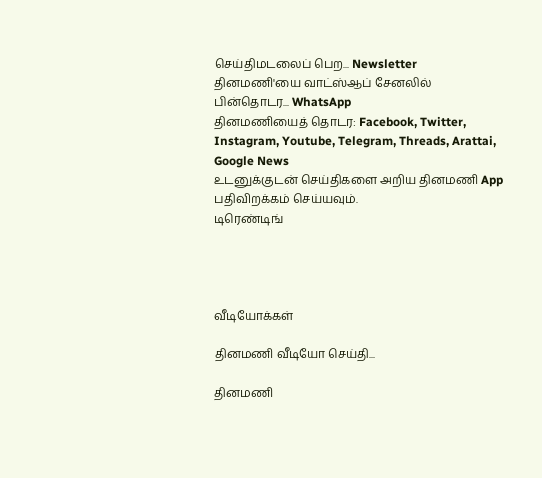செய்திமடலைப் பெற... Newsletter
தினமணி'யை வாட்ஸ்ஆப் சேனலில் பின்தொடர... WhatsApp
தினமணியைத் தொடர: Facebook, Twitter, Instagram, Youtube, Telegram, Threads, Arattai, Google News
உடனுக்குடன் செய்திகளை அறிய தினமணி App பதிவிறக்கம் செய்யவும்.
டிரெண்டிங்




வீடியோக்கள்

தினமணி வீடியோ செய்தி...

தினமணி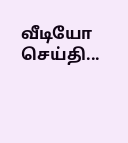வீடியோ செய்தி...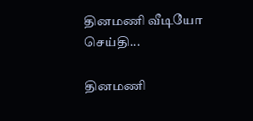தினமணி வீடியோ செய்தி...

தினமணி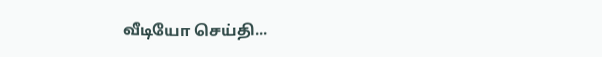வீடியோ செய்தி...